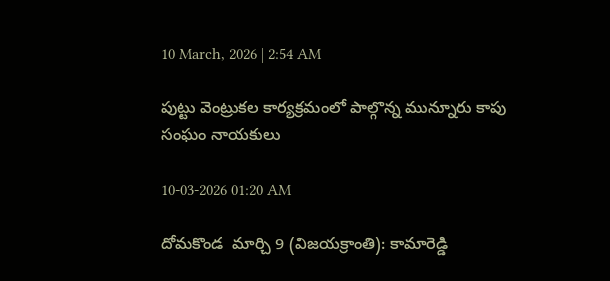10 March, 2026 | 2:54 AM

పుట్టు వెంట్రుకల కార్యక్రమంలో పాల్గొన్న మున్నూరు కాపు సంఘం నాయకులు

10-03-2026 01:20 AM

దోమకొండ  మార్చి 9 (విజయక్రాంతి): కామారెడ్డి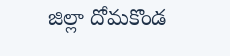జిల్లా దోమకొండ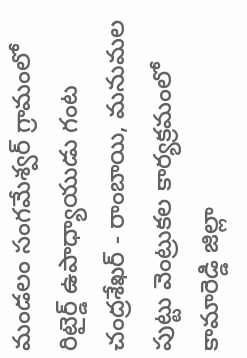మండలం సంగమేశ్వర్ గ్రామంలో రిటైర్డ్ ఉపాధ్యాయుడు గంట చంద్రశేఖర్ - రాంబాయి, మనుమల పుట్టు వెంట్రుకల కార్యక్రమంలో కామారెడ్డి జిల్లా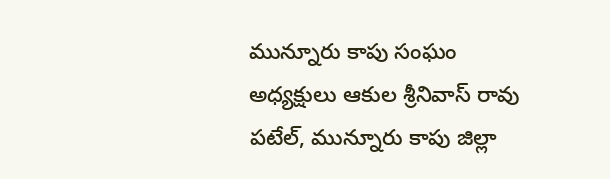మున్నూరు కాపు సంఘం అధ్యక్షులు ఆకుల శ్రీనివాస్ రావు పటేల్, మున్నూరు కాపు జిల్లా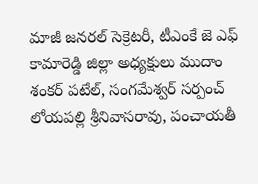మాజీ జనరల్ సెక్రెటరీ, టీఎంకే జె ఎఫ్ కామారెడ్డి జిల్లా అధ్యక్షులు ముదాం శంకర్ పటేల్, సంగమేశ్వర్ సర్పంచ్ లోయపల్లి శ్రీనివాసరావు, పంచాయతీ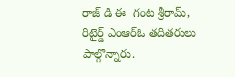రాజ్ డి ఈ  గంట శ్రీరామ్, రిటైర్డ్ ఎంఆర్‌ఓ తదితరులు పాల్గొన్నారు.